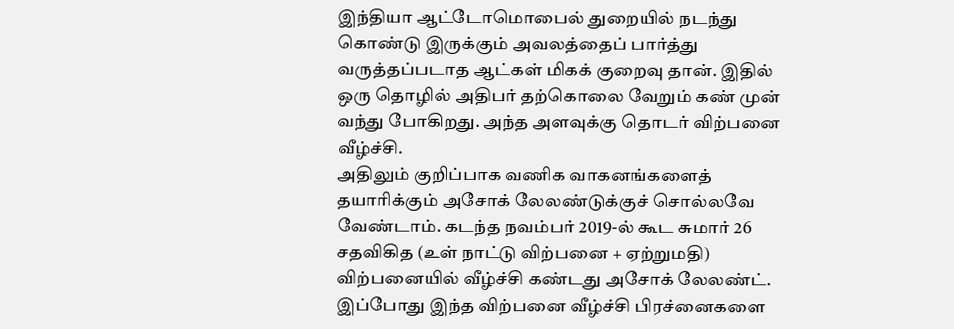இந்தியா ஆட்டோமொபைல் துறையில் நடந்து கொண்டு இருக்கும் அவலத்தைப் பார்த்து வருத்தப்படாத ஆட்கள் மிகக் குறைவு தான். இதில் ஒரு தொழில் அதிபர் தற்கொலை வேறும் கண் முன் வந்து போகிறது. அந்த அளவுக்கு தொடர் விற்பனை வீழ்ச்சி.
அதிலும் குறிப்பாக வணிக வாகனங்களைத் தயாரிக்கும் அசோக் லேலண்டுக்குச் சொல்லவே வேண்டாம். கடந்த நவம்பர் 2019-ல் கூட சுமார் 26 சதவிகித (உள் நாட்டு விற்பனை + ஏற்றுமதி) விற்பனையில் வீழ்ச்சி கண்டது அசோக் லேலண்ட்.
இப்போது இந்த விற்பனை வீழ்ச்சி பிரச்னைகளை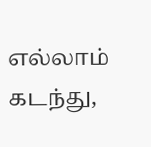எல்லாம் கடந்து,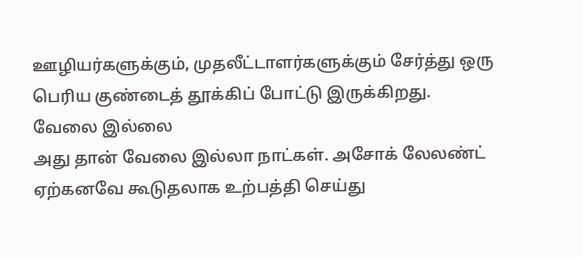ஊழியர்களுக்கும், முதலீட்டாளர்களுக்கும் சேர்த்து ஒரு பெரிய குண்டைத் தூக்கிப் போட்டு இருக்கிறது.
வேலை இல்லை
அது தான் வேலை இல்லா நாட்கள். அசோக் லேலண்ட் ஏற்கனவே கூடுதலாக உற்பத்தி செய்து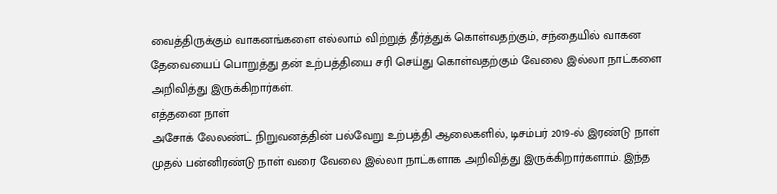வைத்திருக்கும் வாகனங்களை எல்லாம் விற்றுத் தீர்த்துக் கொள்வதற்கும், சந்தையில் வாகன தேவையைப் பொறுத்து தன் உற்பத்தியை சரி செய்து கொள்வதற்கும் வேலை இல்லா நாட்களை அறிவித்து இருக்கிறார்கள்.
எத்தனை நாள்
அசோக் லேலண்ட் நிறுவனத்தின் பல்வேறு உற்பத்தி ஆலைகளில், டிசம்பர் 2019-ல் இரண்டு நாள் முதல் பன்னிரண்டு நாள் வரை வேலை இல்லா நாட்களாக அறிவித்து இருக்கிறார்களாம். இந்த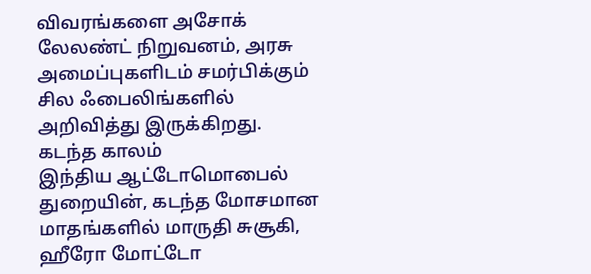விவரங்களை அசோக் லேலண்ட் நிறுவனம், அரசு அமைப்புகளிடம் சமர்பிக்கும் சில ஃபைலிங்களில் அறிவித்து இருக்கிறது.
கடந்த காலம்
இந்திய ஆட்டோமொபைல் துறையின், கடந்த மோசமான மாதங்களில் மாருதி சுசூகி, ஹீரோ மோட்டோ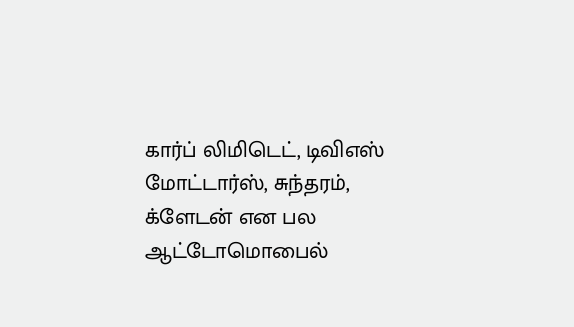கார்ப் லிமிடெட், டிவிஎஸ் மோட்டார்ஸ், சுந்தரம், க்ளேடன் என பல ஆட்டோமொபைல்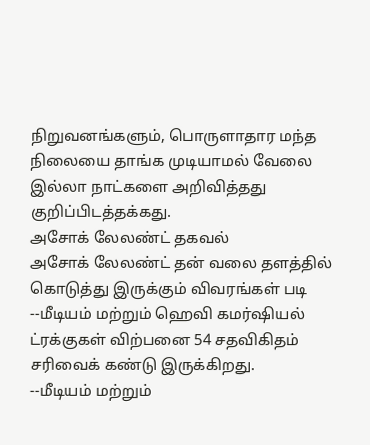நிறுவனங்களும், பொருளாதார மந்த நிலையை தாங்க முடியாமல் வேலை இல்லா நாட்களை அறிவித்தது குறிப்பிடத்தக்கது.
அசோக் லேலண்ட் தகவல்
அசோக் லேலண்ட் தன் வலை தளத்தில் கொடுத்து இருக்கும் விவரங்கள் படி
--மீடியம் மற்றும் ஹெவி கமர்ஷியல் ட்ரக்குகள் விற்பனை 54 சதவிகிதம் சரிவைக் கண்டு இருக்கிறது.
--மீடியம் மற்றும்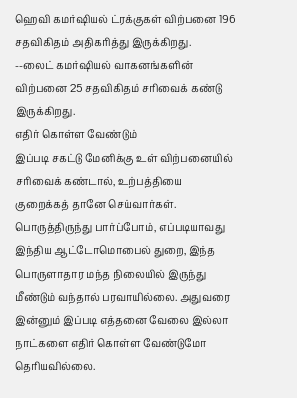ஹெவி கமர்ஷியல் ட்ரக்குகள் விற்பனை 196 சதவிகிதம் அதிகரித்து இருக்கிறது.
--லைட் கமர்ஷியல் வாகனங்களின் விற்பனை 25 சதவிகிதம் சரிவைக் கண்டு இருக்கிறது.
எதிர் கொள்ள வேண்டும்
இப்படி சகட்டு மேனிக்கு உள் விற்பனையில் சரிவைக் கண்டால், உற்பத்தியை குறைக்கத் தானே செய்வார்கள். பொருத்திருந்து பார்ப்போம், எப்படியாவது இந்திய ஆட்டோமொபைல் துறை, இந்த பொருளாதார மந்த நிலையில் இருந்து மீண்டும் வந்தால் பரவாயில்லை. அதுவரை இன்னும் இப்படி எத்தனை வேலை இல்லா நாட்களை எதிர் கொள்ள வேண்டுமோ தெரியவில்லை.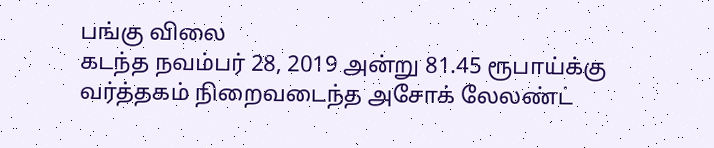பங்கு விலை
கடந்த நவம்பர் 28, 2019 அன்று 81.45 ரூபாய்க்கு வர்த்தகம் நிறைவடைந்த அசோக் லேலண்ட்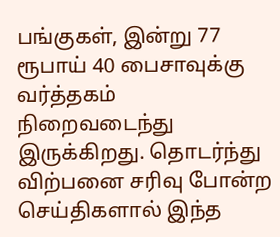பங்குகள், இன்று 77 ரூபாய் 40 பைசாவுக்கு வர்த்தகம் நிறைவடைந்து இருக்கிறது. தொடர்ந்து விற்பனை சரிவு போன்ற செய்திகளால் இந்த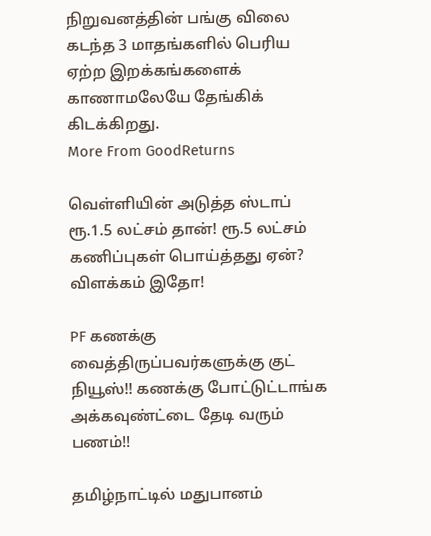நிறுவனத்தின் பங்கு விலை கடந்த 3 மாதங்களில் பெரிய ஏற்ற இறக்கங்களைக் காணாமலேயே தேங்கிக் கிடக்கிறது.
More From GoodReturns

வெள்ளியின் அடுத்த ஸ்டாப் ரூ.1.5 லட்சம் தான்! ரூ.5 லட்சம் கணிப்புகள் பொய்த்தது ஏன்? விளக்கம் இதோ!

PF கணக்கு வைத்திருப்பவர்களுக்கு குட் நியூஸ்!! கணக்கு போட்டுட்டாங்க அக்கவுண்ட்டை தேடி வரும் பணம்!!

தமிழ்நாட்டில் மதுபானம்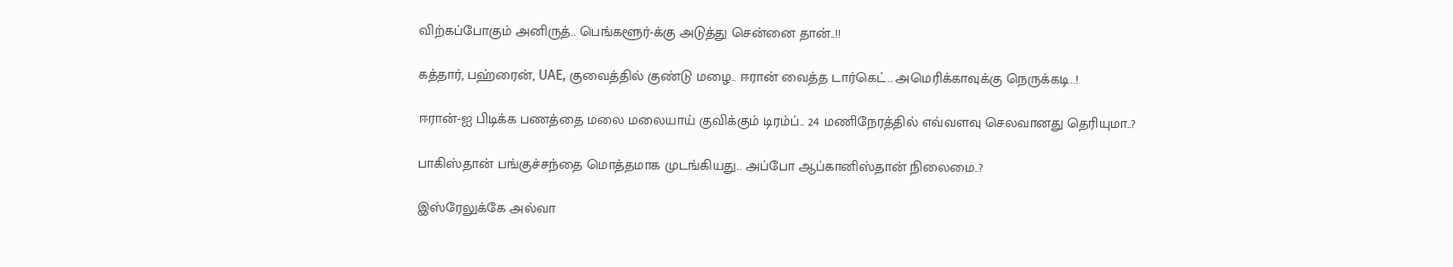விற்கப்போகும் அனிருத்.. பெங்களூர்-க்கு அடுத்து சென்னை தான்..!!

கத்தார், பஹ்ரைன், UAE, குவைத்தில் குண்டு மழை.. ஈரான் வைத்த டார்கெட்.. அமெரிக்காவுக்கு நெருக்கடி..!

ஈரான்-ஐ பிடிக்க பணத்தை மலை மலையாய் குவிக்கும் டிரம்ப்.. 24 மணிநேரத்தில் எவ்வளவு செலவானது தெரியுமா..?

பாகிஸ்தான் பங்குச்சந்தை மொத்தமாக முடங்கியது.. அப்போ ஆப்கானிஸ்தான் நிலைமை..?

இஸ்ரேலுக்கே அல்வா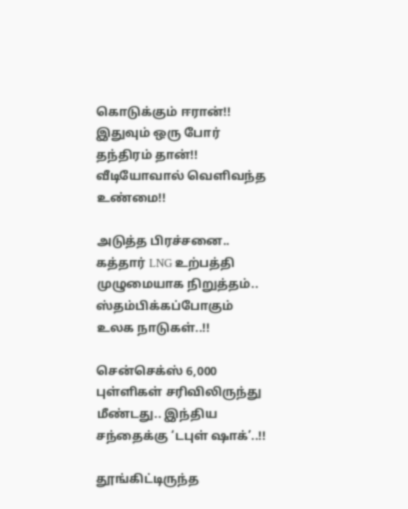கொடுக்கும் ஈரான்!! இதுவும் ஒரு போர் தந்திரம் தான்!! வீடியோவால் வெளிவந்த உண்மை!!

அடுத்த பிரச்சனை.. கத்தார் LNG உற்பத்தி முழுமையாக நிறுத்தம்.. ஸ்தம்பிக்கப்போகும் உலக நாடுகள்..!!

சென்செக்ஸ் 6,000 புள்ளிகள் சரிவிலிருந்து மீண்டது.. இந்திய சந்தைக்கு ‘டபுள் ஷாக்’..!!

தூங்கிட்டிருந்த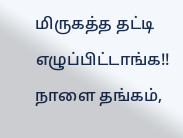மிருகத்த தட்டி எழுப்பிட்டாங்க!! நாளை தங்கம்,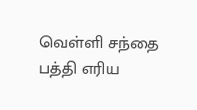வெள்ளி சந்தை பத்தி எரிய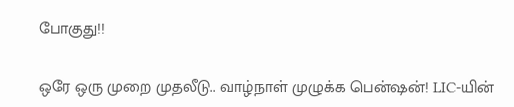போகுது!!

ஒரே ஒரு முறை முதலீடு.. வாழ்நாள் முழுக்க பென்ஷன்! LIC-யின்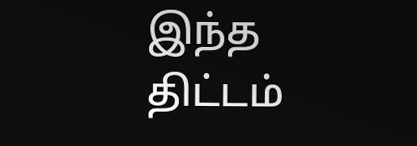இந்த திட்டம்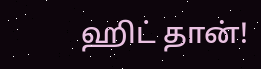ஹிட் தான்!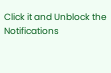Click it and Unblock the Notifications